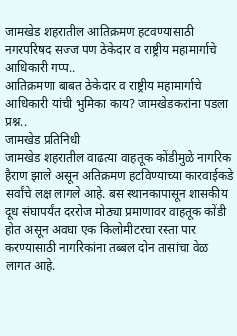जामखेड शहरातील आतिक्रमण हटवण्यासाठी नगरपरिषद सज्ज पण ठेकेदार व राष्ट्रीय महामार्गाचे आधिकारी गप्प..
आतिक्रमणा बाबत ठेकेदार व राष्ट्रीय महामार्गाचे आधिकारी यांची भुमिका काय? जामखेडकरांना पडला प्रश्न..
जामखेड प्रतिनिधी
जामखेड शहरातील वाढत्या वाहतूक कोंडीमुळे नागरिक हैराण झाले असून अतिक्रमण हटविण्याच्या कारवाईकडे सर्वांचे लक्ष लागले आहे. बस स्थानकापासून शासकीय दूध संघापर्यंत दररोज मोठ्या प्रमाणावर वाहतूक कोंडी होत असून अवघा एक किलोमीटरचा रस्ता पार करण्यासाठी नागरिकांना तब्बल दोन तासांचा वेळ लागत आहे.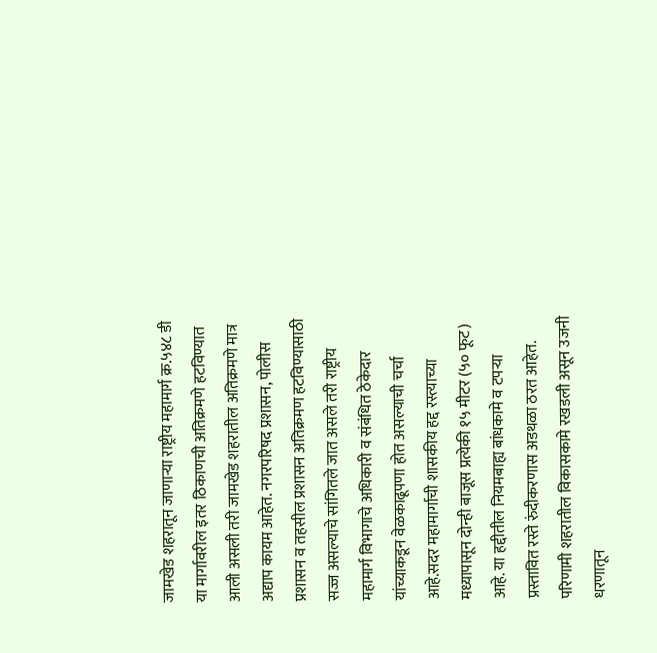जामखेड शहरातून जाणाऱ्या राष्ट्रीय महामार्ग क्र.५४८ डी या मार्गावरील इतर ठिकाणची अतिक्रमणे हटविण्यात आली असली तरी जामखेड शहरातील अतिक्रमणे मात्र अद्याप कायम आहेत. नगरपरिषद प्रशासन, पोलीस प्रशासन व तहसील प्रशासन अतिक्रमण हटविण्यासाठी सज्ज असल्याचे सांगितले जात असले तरी राष्ट्रीय महामार्ग विभागाचे अधिकारी व संबंधित ठेकेदार यांच्याकडून वेळकाढूपणा होत असल्याची चर्चा आहे.सदर महामार्गाची शासकीय हद्द रस्त्याच्या मध्यापासून दोन्ही बाजूस प्रत्येकी १५ मीटर (५० फूट) आहे. या हद्दीतील नियमबाह्य बांधकामे व टपऱ्या प्रस्तावित रस्ते रुंदीकरणास अडथळा ठरत आहेत. परिणामी शहरातील विकासकामे रखडली असून उजनी धरणातून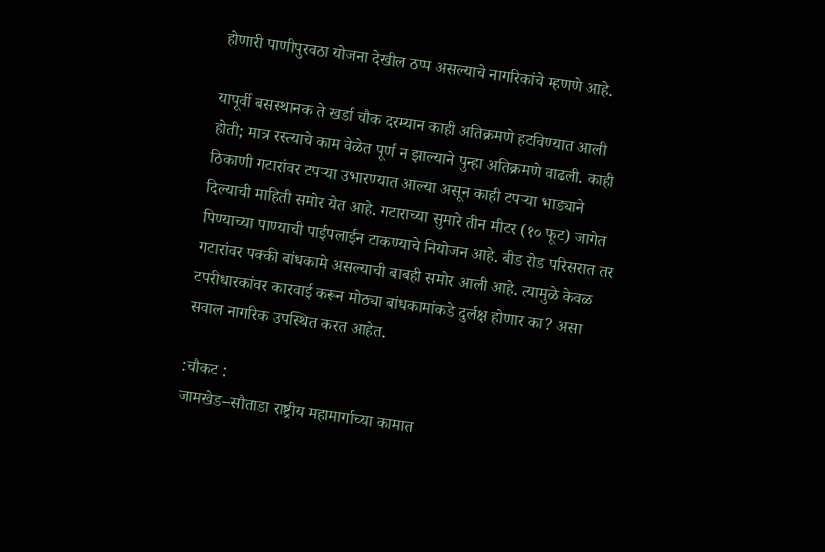होणारी पाणीपुरवठा योजना देखील ठप्प असल्याचे नागरिकांचे म्हणणे आहे.

यापूर्वी बसस्थानक ते खर्डा चौक दरम्यान काही अतिक्रमणे हटविण्यात आली होती; मात्र रस्त्याचे काम वेळेत पूर्ण न झाल्याने पुन्हा अतिक्रमणे वाढली. काही ठिकाणी गटारांवर टपऱ्या उभारण्यात आल्या असून काही टपऱ्या भाड्याने दिल्याची माहिती समोर येत आहे. गटाराच्या सुमारे तीन मीटर (१० फूट) जागेत पिण्याच्या पाण्याची पाईपलाईन टाकण्याचे नियोजन आहे. बीड रोड परिसरात तर गटारांवर पक्की बांधकामे असल्याची बाबही समोर आली आहे. त्यामुळे केवळ टपरीधारकांवर कारवाई करून मोठ्या बांधकामांकडे दुर्लक्ष होणार का? असा सवाल नागरिक उपस्थित करत आहेत.

:चौकट :
जामखेड–सौताडा राष्ट्रीय महामार्गाच्या कामात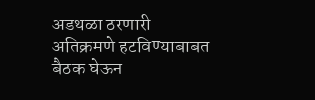अडथळा ठरणारी अतिक्रमणे हटविण्याबाबत बैठक घेऊन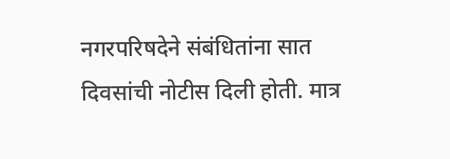नगरपरिषदेने संबंधितांना सात दिवसांची नोटीस दिली होती. मात्र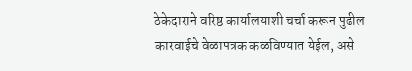ठेकेदाराने वरिष्ठ कार्यालयाशी चर्चा करून पुढील कारवाईचे वेळापत्रक कळविण्यात येईल, असे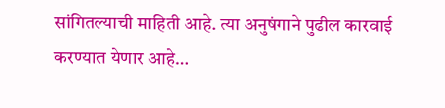सांगितल्याची माहिती आहे. त्या अनुषंगाने पुढील कारवाई करण्यात येणार आहे…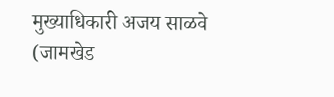मुख्याधिकारी अजय साळवे
(जामखेड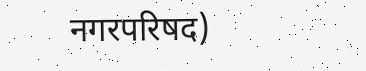नगरपरिषद)